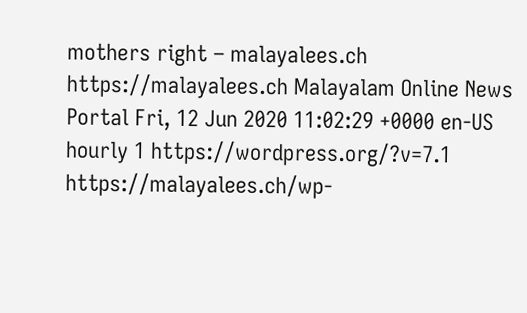mothers right – malayalees.ch https://malayalees.ch Malayalam Online News Portal Fri, 12 Jun 2020 11:02:29 +0000 en-US hourly 1 https://wordpress.org/?v=7.1 https://malayalees.ch/wp-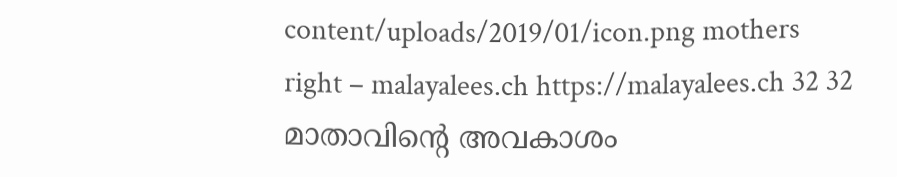content/uploads/2019/01/icon.png mothers right – malayalees.ch https://malayalees.ch 32 32 മാതാവിന്‍റെ അവകാശം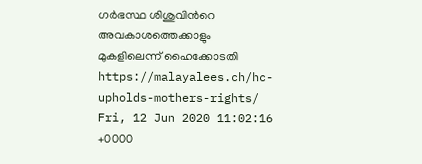ഗര്‍ഭസ്ഥ ശിശുവിന്‍റെ അവകാശത്തെക്കാളും മുകളിലെന്ന് ഹൈക്കോടതി https://malayalees.ch/hc-upholds-mothers-rights/ Fri, 12 Jun 2020 11:02:16 +0000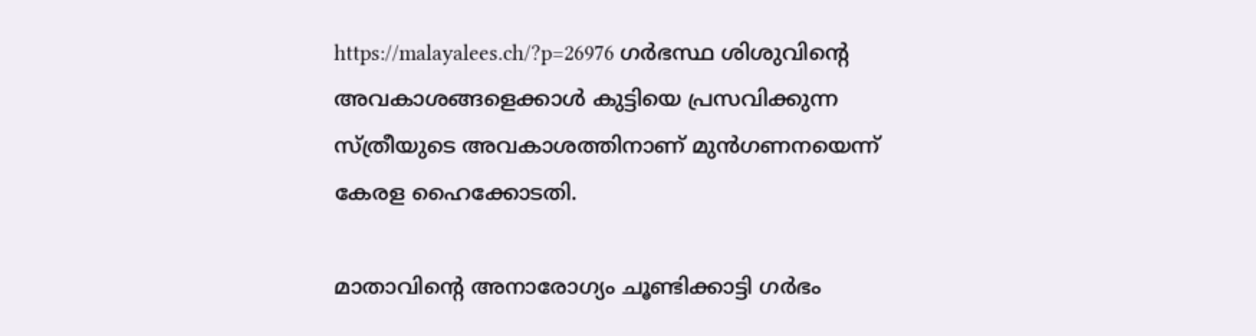https://malayalees.ch/?p=26976 ഗർഭസ്ഥ ശിശുവിന്‍റെ അവകാശങ്ങളെക്കാള്‍ കുട്ടിയെ പ്രസവിക്കുന്ന സ്ത്രീയുടെ അവകാശത്തിനാണ് മുന്‍ഗണനയെന്ന് കേരള ഹൈക്കോടതി.

മാതാവിന്‍റെ അനാരോഗ്യം ചൂണ്ടിക്കാട്ടി ഗര്‍ഭം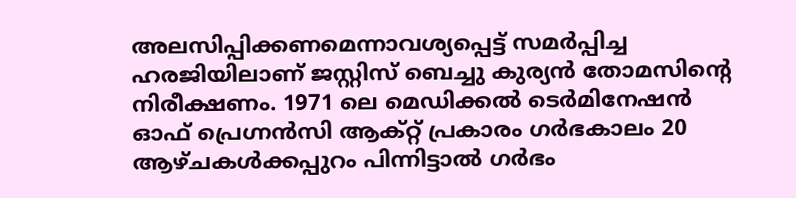അലസിപ്പിക്കണമെന്നാവശ്യപ്പെട്ട് സമര്‍പ്പിച്ച ഹരജിയിലാണ് ജസ്റ്റിസ് ബെച്ചു കുര്യന്‍ തോമസിന്‍റെ നിരീക്ഷണം. 1971 ലെ മെഡിക്കൽ ടെർമിനേഷൻ ഓഫ് പ്രെഗ്നൻസി ആക്റ്റ് പ്രകാരം ഗർഭകാലം 20 ആഴ്ചകൾക്കപ്പുറം പിന്നിട്ടാല്‍ ഗര്‍ഭം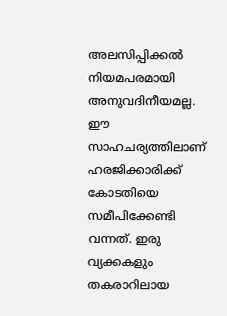അലസിപ്പിക്കല്‍ നിയമപരമായി അനുവദിനീയമല്ല. ഈ സാഹചര്യത്തിലാണ് ഹരജിക്കാരിക്ക് കോടതിയെ സമീപിക്കേണ്ടി വന്നത്. ഇരു വ്യക്കകളും തകരാറിലായ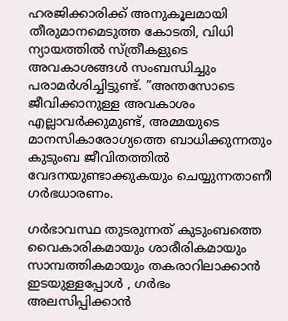ഹരജിക്കാരിക്ക് അനുകൂലമായി തീരുമാനമെടുത്ത കോടതി, വിധി ന്യായത്തില്‍ സ്ത്രീകളുടെ അവകാശങ്ങള്‍ സംബന്ധിച്ചും പരാമര്‍ശിച്ചിട്ടുണ്ട്. ”അന്തസോടെ ജീവിക്കാനുള്ള അവകാശം എല്ലാവര്‍ക്കുമുണ്ട്, അമ്മയുടെ മാനസികാരോഗ്യത്തെ ബാധിക്കുന്നതും കുടുംബ ജീവിതത്തില്‍ വേദനയുണ്ടാക്കുകയും ചെയ്യുന്നതാണീ ഗര്‍ഭധാരണം.

ഗർഭാവസ്ഥ തുടരുന്നത് കുടുംബത്തെ വൈകാരികമായും ശാരീരികമായും സാമ്പത്തികമായും തകരാറിലാക്കാന്‍ ഇടയുള്ളപ്പോള്‍ , ഗർഭം അലസിപ്പിക്കാന്‍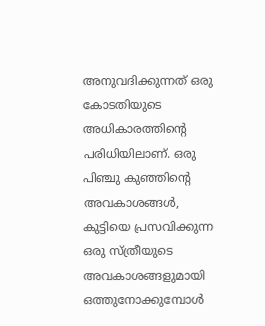അനുവദിക്കുന്നത് ഒരു കോടതിയുടെ അധികാരത്തിന്‍റെ പരിധിയിലാണ്. ഒരു പിഞ്ചു കുഞ്ഞിന്‍റെ അവകാശങ്ങൾ, കുട്ടിയെ പ്രസവിക്കുന്ന ഒരു സ്ത്രീയുടെ അവകാശങ്ങളുമായി ഒത്തുനോക്കുമ്പോള്‍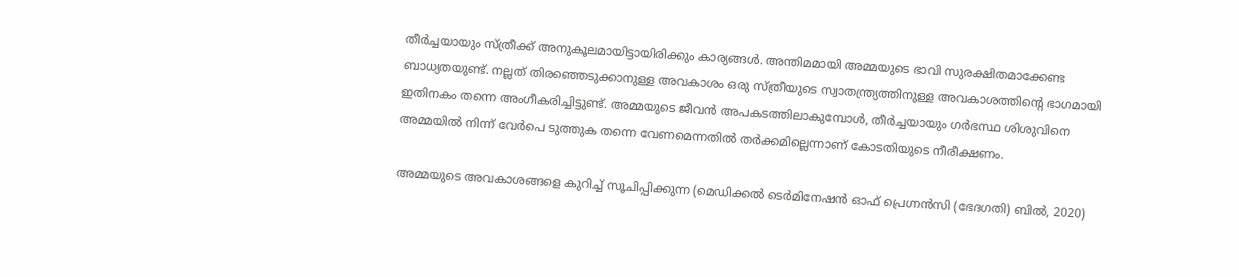തീര്‍ച്ചയായും സ്ത്രീക്ക് അനുകൂലമായിട്ടായിരിക്കും കാര്യങ്ങള്‍. അന്തിമമായി അമ്മയുടെ ഭാവി സുരക്ഷിതമാക്കേണ്ട ബാധ്യതയുണ്ട്. നല്ലത് തിരഞ്ഞെടുക്കാനുള്ള അവകാശം ഒരു സ്ത്രീയുടെ സ്വാതന്ത്ര്യത്തിനുള്ള അവകാശത്തിന്‍റെ ഭാഗമായി ഇതിനകം തന്നെ അംഗീകരിച്ചിട്ടുണ്ട്. അമ്മയുടെ ജീവൻ അപകടത്തിലാകുമ്പോൾ, തീർച്ചയായും ഗര്‍ഭസ്ഥ ശിശുവിനെ അമ്മയില്‍ നിന്ന് വേര്‍പെ ടുത്തുക തന്നെ വേണമെന്നതില്‍ തര്‍ക്കമില്ലെന്നാണ് കോടതിയുടെ നീരീക്ഷണം.

അമ്മയുടെ അവകാശങ്ങളെ കുറിച്ച് സൂചിപ്പിക്കുന്ന (മെഡിക്കൽ ടെർമിനേഷൻ ഓഫ് പ്രെഗ്നൻസി (ഭേദഗതി) ബിൽ, 2020)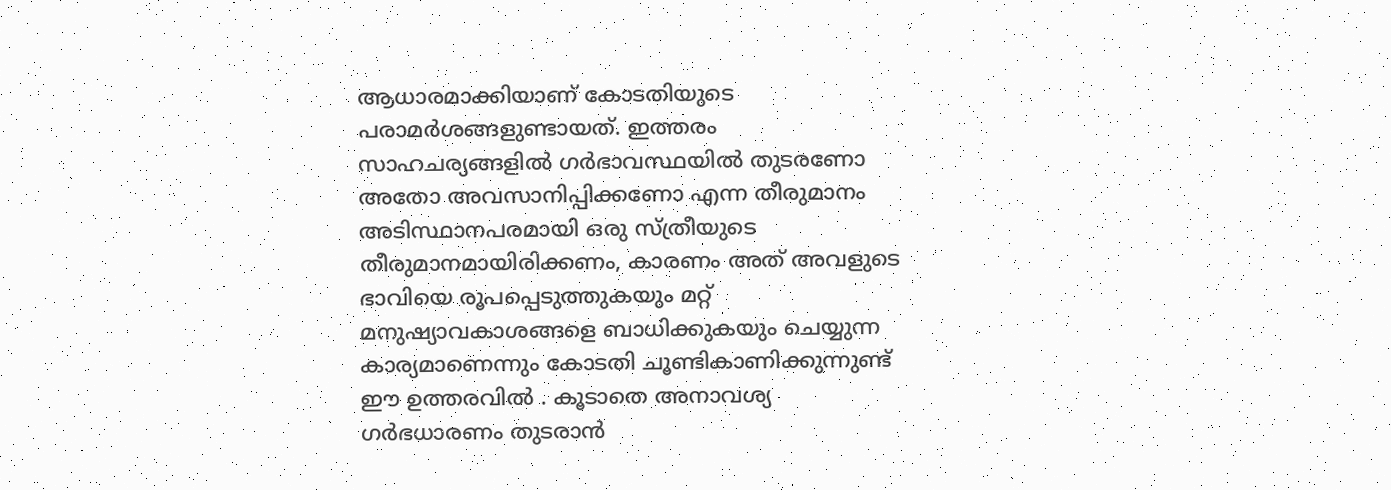ആധാരമാക്കിയാണ് കോടതിയുടെ പരാമർശങ്ങളുണ്ടായത്. ഇത്തരം സാഹചര്യങ്ങളില്‍ ഗർഭാവസ്ഥയിൽ തുടരണോ അതോ അവസാനിപ്പിക്കണോ എന്ന തീരുമാനം അടിസ്ഥാനപരമായി ഒരു സ്ത്രീയുടെ തീരുമാനമായിരിക്കണം, കാരണം അത് അവളുടെ ഭാവിയെ രൂപപ്പെടുത്തുകയും മറ്റ് മനുഷ്യാവകാശങ്ങളെ ബാധിക്കുകയും ചെയ്യുന്ന കാര്യമാണെന്നും കോടതി ചൂണ്ടികാണിക്കുന്നുണ്ട് ഈ ഉത്തരവില്‍ . കൂടാതെ അനാവശ്യ ഗർഭധാരണം തുടരാൻ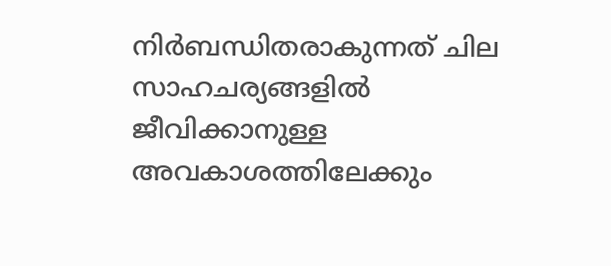നിർബന്ധിതരാകുന്നത് ചില സാഹചര്യങ്ങളിൽ ജീവിക്കാനുള്ള അവകാശത്തിലേക്കും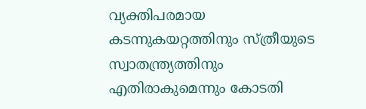വ്യക്തിപരമായ കടന്നുകയറ്റത്തിനും സ്ത്രീയുടെ സ്വാതന്ത്ര്യത്തിനും എതിരാകുമെന്നും കോടതി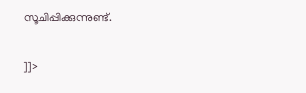സൂചിപ്പിക്കുന്നുണ്ട്.

]]>